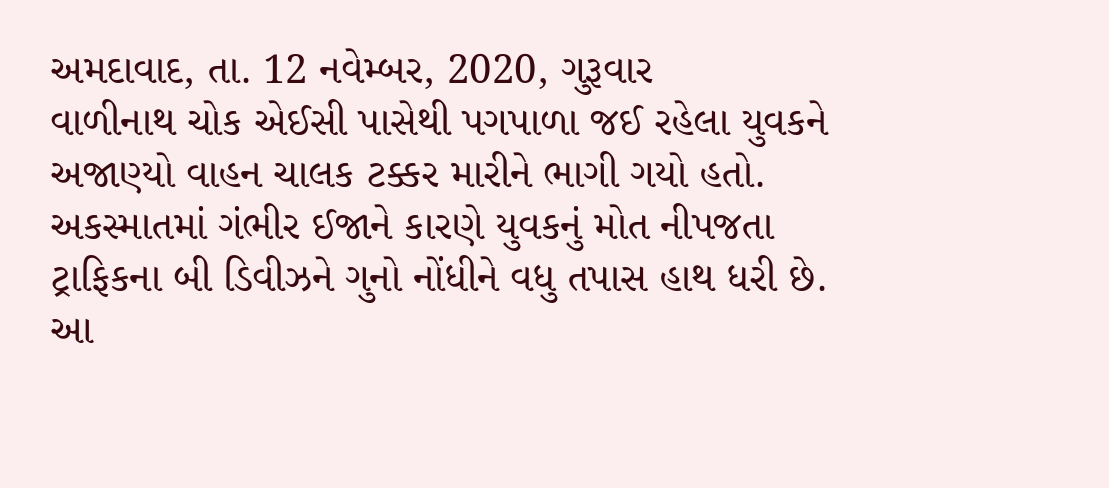અમદાવાદ, તા. 12 નવેમ્બર, 2020, ગુરૂવાર
વાળીનાથ ચોક એઈસી પાસેથી પગપાળા જઈ રહેલા યુવકને અજાણ્યો વાહન ચાલક ટક્કર મારીને ભાગી ગયો હતો. અકસ્માતમાં ગંભીર ઈજાને કારણે યુવકનું મોત નીપજતા ટ્રાફિકના બી ડિવીઝને ગુનો નોંધીને વધુ તપાસ હાથ ધરી છે.
આ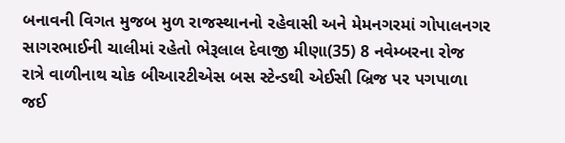બનાવની વિગત મુજબ મુળ રાજસ્થાનનો રહેવાસી અને મેમનગરમાં ગોપાલનગર સાગરભાઈની ચાલીમાં રહેતો ભેરૂલાલ દેવાજી મીણા(35) 8 નવેમ્બરના રોજ રાત્રે વાળીનાથ ચોક બીઆરટીએસ બસ સ્ટેન્ડથી એઈસી બ્રિજ પર પગપાળા જઈ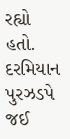રહ્યો હતો. દરમિયાન પુરઝડપે જઈ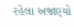રહેલા અજાણ્યો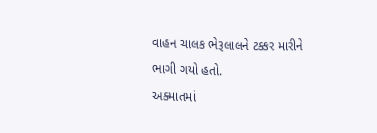વાહન ચાલક ભેરૂલાલને ટક્કર મારીને ભાગી ગયો હતો.
અક્માતમાં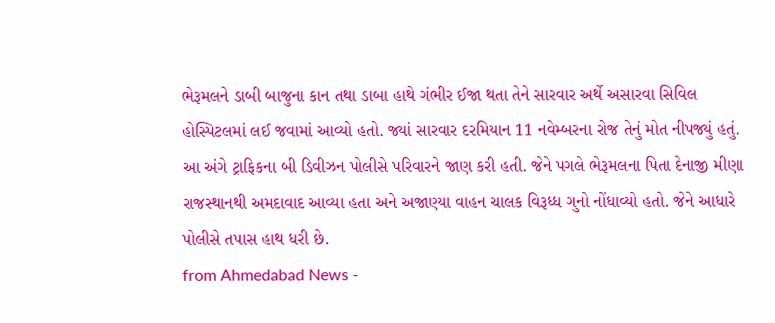ભેરૂમલને ડાબી બાજુના કાન તથા ડાબા હાથે ગંભીર ઈજા થતા તેને સારવાર અર્થે અસારવા સિવિલ હોસ્પિટલમાં લઈ જવામાં આવ્યો હતો. જ્યાં સારવાર દરમિયાન 11 નવેમ્બરના રોજ તેનું મોત નીપજ્યું હતું.
આ અંગે ટ્રાફિકના બી ડિવીઝન પોલીસે પરિવારને જાણ કરી હતી. જેને પગલે ભેરૂમલના પિતા દેનાજી મીણા રાજસ્થાનથી અમદાવાદ આવ્યા હતા અને અજાણ્યા વાહન ચાલક વિરૂધ્ધ ગુનો નોંધાવ્યો હતો. જેને આધારે પોલીસે તપાસ હાથ ધરી છે.
from Ahmedabad News -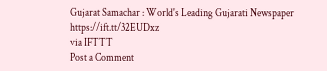Gujarat Samachar : World's Leading Gujarati Newspaper https://ift.tt/32EUDxz
via IFTTT
Post a Comment